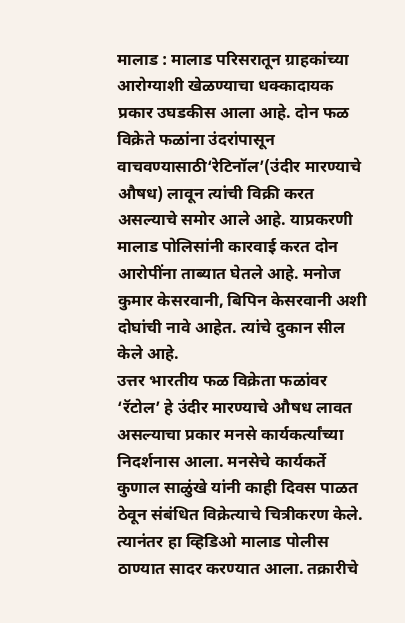मालाड : मालाड परिसरातून ग्राहकांच्या आरोग्याशी खेळण्याचा धक्कादायक प्रकार उघडकीस आला आहे. दोन फळ विक्रेते फळांना उंदरांपासून वाचवण्यासाठी‘रेटिनॉल’(उंदीर मारण्याचे औषध) लावून त्यांची विक्री करत असल्याचे समोर आले आहे. याप्रकरणी मालाड पोलिसांनी कारवाई करत दोन आरोपींना ताब्यात घेतले आहे. मनोज कुमार केसरवानी, बिपिन केसरवानी अशी दोघांची नावे आहेत. त्यांचे दुकान सील केले आहे.
उत्तर भारतीय फळ विक्रेता फळांवर ‘रॅटोल’ हे उंदीर मारण्याचे औषध लावत असल्याचा प्रकार मनसे कार्यकर्त्यांच्या निदर्शनास आला. मनसेचे कार्यकर्ते कुणाल साळुंखे यांनी काही दिवस पाळत ठेवून संबंधित विक्रेत्याचे चित्रीकरण केले. त्यानंतर हा व्हिडिओ मालाड पोलीस ठाण्यात सादर करण्यात आला. तक्रारीचे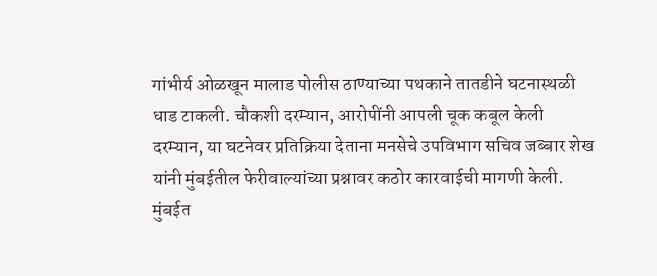गांभीर्य ओळखून मालाड पोलीस ठाण्याच्या पथकाने तातडीने घटनास्थळी धाड टाकली. चौकशी दरम्यान, आरोपींनी आपली चूक कबूल केली
दरम्यान, या घटनेवर प्रतिक्रिया देताना मनसेचे उपविभाग सचिव जब्बार शेख यांनी मुंबईतील फेरीवाल्यांच्या प्रश्नावर कठोर कारवाईची मागणी केली. मुंबईत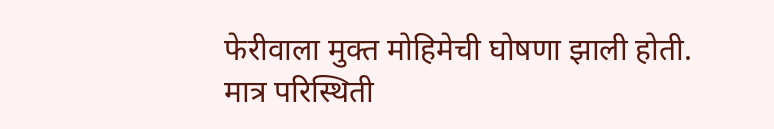फेरीवाला मुक्त मोहिमेची घोषणा झाली होती. मात्र परिस्थिती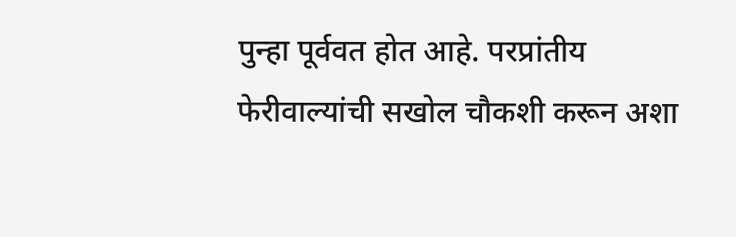पुन्हा पूर्ववत होत आहे. परप्रांतीय फेरीवाल्यांची सखोल चौकशी करून अशा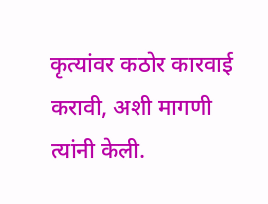कृत्यांवर कठोर कारवाई करावी, अशी मागणी त्यांनी केली.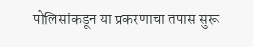पोलिसांकडून या प्रकरणाचा तपास सुरू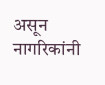असून नागरिकांनी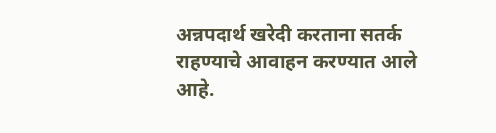अन्नपदार्थ खरेदी करताना सतर्क राहण्याचे आवाहन करण्यात आले आहे.